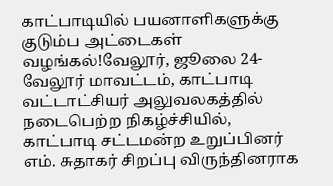காட்பாடியில் பயனாளிகளுக்கு குடும்ப அட்டைகள் வழங்கல்!வேலூர், ஜூலை 24-வேலூர் மாவட்டம், காட்பாடி வட்டாட்சியர் அலுவலகத்தில் நடைபெற்ற நிகழ்ச்சியில், காட்பாடி சட்டமன்ற உறுப்பினர் எம். சுதாகர் சிறப்பு விருந்தினராக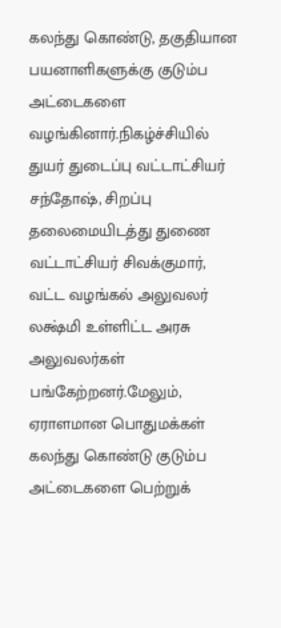கலந்து கொண்டு, தகுதியான பயனாளிகளுக்கு குடும்ப அட்டைகளை வழங்கினார்.நிகழ்ச்சியில் துயர் துடைப்பு வட்டாட்சியர் சந்தோஷ், சிறப்பு தலைமையிடத்து துணை வட்டாட்சியர் சிவக்குமார், வட்ட வழங்கல் அலுவலர் லக்ஷ்மி உள்ளிட்ட அரசு அலுவலர்கள் பங்கேற்றனர்.மேலும், ஏராளமான பொதுமக்கள் கலந்து கொண்டு குடும்ப அட்டைகளை பெற்றுக்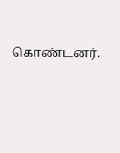கொண்டனர்.